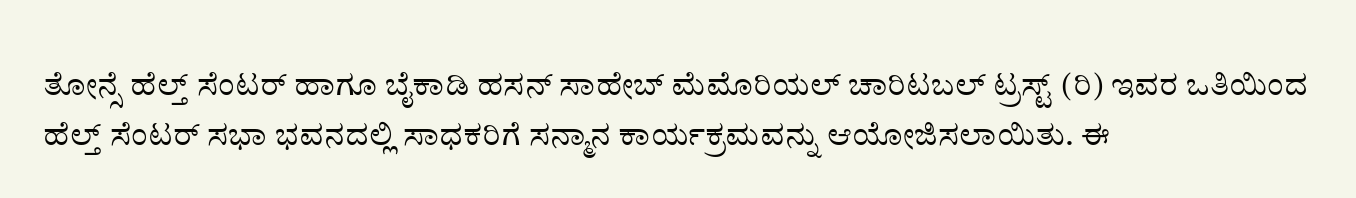ತೋನ್ಸೆ ಹೆಲ್ತ್ ಸೆಂಟರ್ ಹಾಗೂ ಬೈಕಾಡಿ ಹಸನ್ ಸಾಹೇಬ್ ಮೆಮೊರಿಯಲ್ ಚಾರಿಟಬಲ್ ಟ್ರಸ್ಟ್ (ರಿ) ಇವರ ಒತಿಯಿಂದ ಹೆಲ್ತ್ ಸೆಂಟರ್ ಸಭಾ ಭವನದಲ್ಲಿ ಸಾಧಕರಿಗೆ ಸನ್ಮಾನ ಕಾರ್ಯಕ್ರಮವನ್ನು ಆಯೋಜಿಸಲಾಯಿತು. ಈ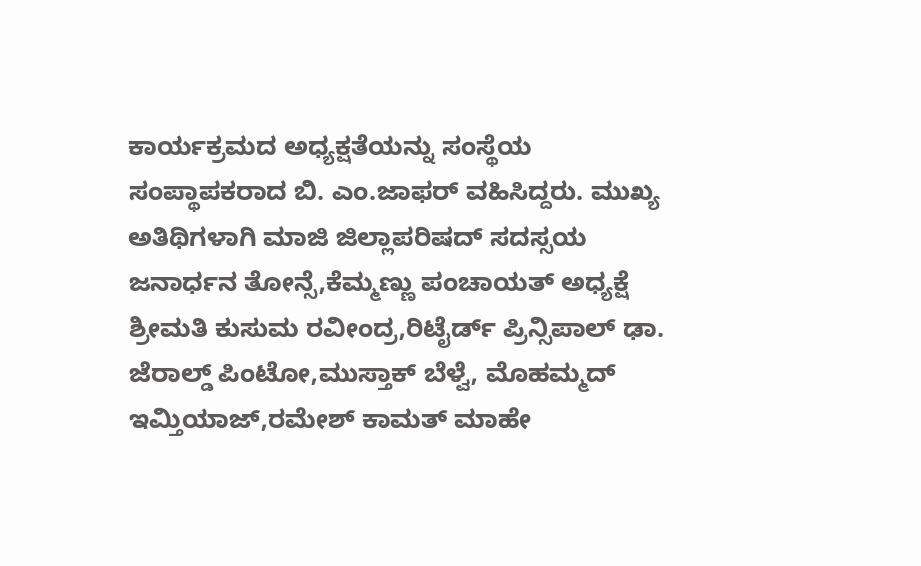ಕಾರ್ಯಕ್ರಮದ ಅಧ್ಯಕ್ಷತೆಯನ್ನು ಸಂಸ್ಥೆಯ ಸಂಪ್ಥಾಪಕರಾದ ಬಿ. ಎಂ.ಜಾಫರ್ ವಹಿಸಿದ್ದರು. ಮುಖ್ಯ ಅತಿಥಿಗಳಾಗಿ ಮಾಜಿ ಜಿಲ್ಲಾಪರಿಷದ್ ಸದಸ್ಸಯ ಜನಾರ್ಧನ ತೋನ್ಸೆ,ಕೆಮ್ಮಣ್ಣು ಪಂಚಾಯತ್ ಅಧ್ಯಕ್ಷೆ ಶ್ರೀಮತಿ ಕುಸುಮ ರವೀಂದ್ರ,ರಿಟೈರ್ಡ್ ಪ್ರಿನ್ಸಿಪಾಲ್ ಢಾ. ಜೆರಾಲ್ಡ್ ಪಿಂಟೋ,ಮುಸ್ತಾಕ್ ಬೆಳ್ವೆ, ಮೊಹಮ್ಮದ್ ಇಮ್ತಿಯಾಜ್,ರಮೇಶ್ ಕಾಮತ್ ಮಾಹೇ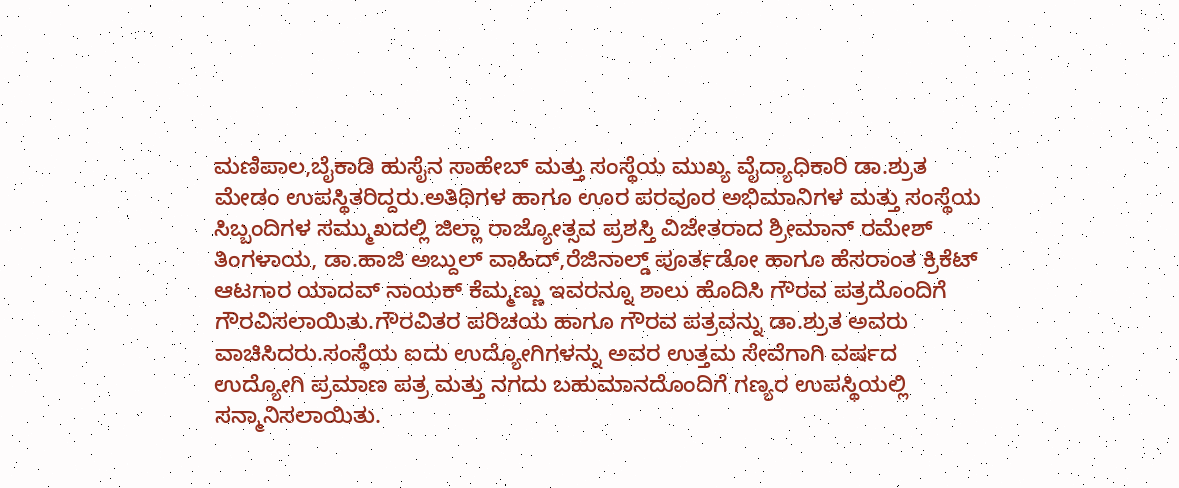ಮಣಿಪಾಲ,ಬೈಕಾಡಿ ಹುಸೈನ ಸಾಹೇಬ್ ಮತ್ತು ಸಂಸ್ಥೆಯ ಮುಖ್ಯ ವೈದ್ಯಾಧಿಕಾರಿ ಡಾ.ಶ್ರುತ ಮೇಡಂ ಉಪಸ್ಥಿತರಿದ್ದರು.ಅತಿಥಿಗಳ ಹಾಗೂ ಊರ ಪರವೂರ ಅಭಿಮಾನಿಗಳ ಮತ್ತು ಸಂಸ್ಥೆಯ ಸಿಬ್ಬಂದಿಗಳ ಸಮ್ಮುಖದಲ್ಲಿ ಜಿಲ್ಲಾ ರಾಜ್ಯೋತ್ಸವ ಪ್ರಶಸ್ತಿ ವಿಜೇತರಾದ ಶ್ರೀಮಾನ್ ರಮೇಶ್ ತಿಂಗಳಾಯ, ಡಾ.ಹಾಜಿ ಅಬ್ದುಲ್ ವಾಹಿದ್,ರೆಜಿನಾಲ್ಡ್ ಪೂರ್ತಡೋ ಹಾಗೂ ಹೆಸರಾಂತ ಕ್ರಿಕೆಟ್ ಆಟಗಾರ ಯಾದವ್ ನಾಯಕ್ ಕೆಮ್ಮಣ್ಣು ಇವರನ್ನೂ ಶಾಲು ಹೊದಿಸಿ ಗೌರವ ಪತ್ರದೊಂದಿಗೆ ಗೌರವಿಸಲಾಯಿತು.ಗೌರವಿತರ ಪರಿಚಯ ಹಾಗೂ ಗೌರವ ಪತ್ರವನ್ನು ಡಾ.ಶ್ರುತ ಅವರು ವಾಚಿಸಿದರು.ಸಂಸ್ಥೆಯ ಐದು ಉದ್ಯೋಗಿಗಳನ್ನು ಅವರ ಉತ್ತಮ ಸೇವೆಗಾಗಿ ವರ್ಷದ ಉದ್ಯೋಗಿ ಪ್ರಮಾಣ ಪತ್ರ ಮತ್ತು ನಗದು ಬಹುಮಾನದೊಂದಿಗೆ ಗಣ್ಯರ ಉಪಸ್ಥಿಯಲ್ಲಿ ಸನ್ಮಾನಿಸಲಾಯಿತು.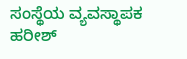ಸಂಸ್ಥೆಯ ವ್ಯವಸ್ಥಾಪಕ ಹರೀಶ್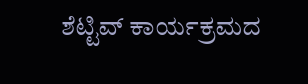ಶೆಟ್ಟಿವ್ ಕಾರ್ಯಕ್ರಮದ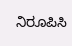ನಿರೂಪಿಸಿ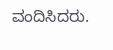ವಂದಿಸಿದರು.